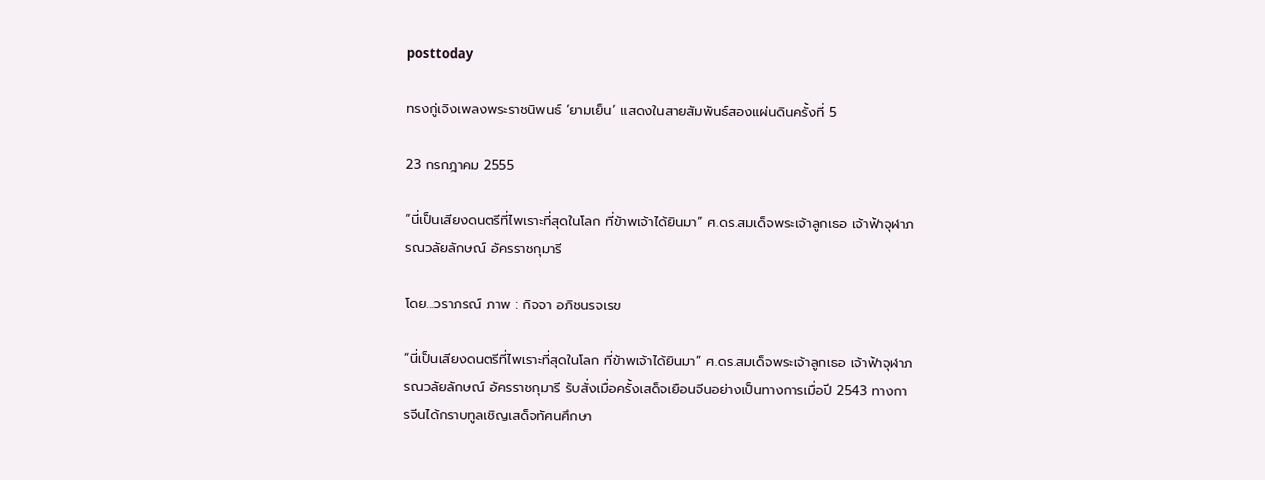posttoday

ทรงกู่เจิงเพลงพระราชนิพนธ์ ‘ยามเย็น’ แสดงในสายสัมพันธ์สองแผ่นดินครั้งที่ 5

23 กรกฎาคม 2555

“นี่เป็นเสียงดนตรีที่ไพเราะที่สุดในโลก ที่ข้าพเจ้าได้ยินมา” ศ.ดร.สมเด็จพระเจ้าลูกเธอ เจ้าฟ้าจุฬาภรณวลัยลักษณ์ อัครราชกุมารี

โดย...วราภรณ์ ภาพ : กิจจา อภิชนรจเรข

“นี่เป็นเสียงดนตรีที่ไพเราะที่สุดในโลก ที่ข้าพเจ้าได้ยินมา” ศ.ดร.สมเด็จพระเจ้าลูกเธอ เจ้าฟ้าจุฬาภรณวลัยลักษณ์ อัครราชกุมารี รับสั่งเมื่อครั้งเสด็จเยือนจีนอย่างเป็นทางการเมื่อปี 2543 ทางการจีนได้กราบทูลเชิญเสด็จทัศนศึกษา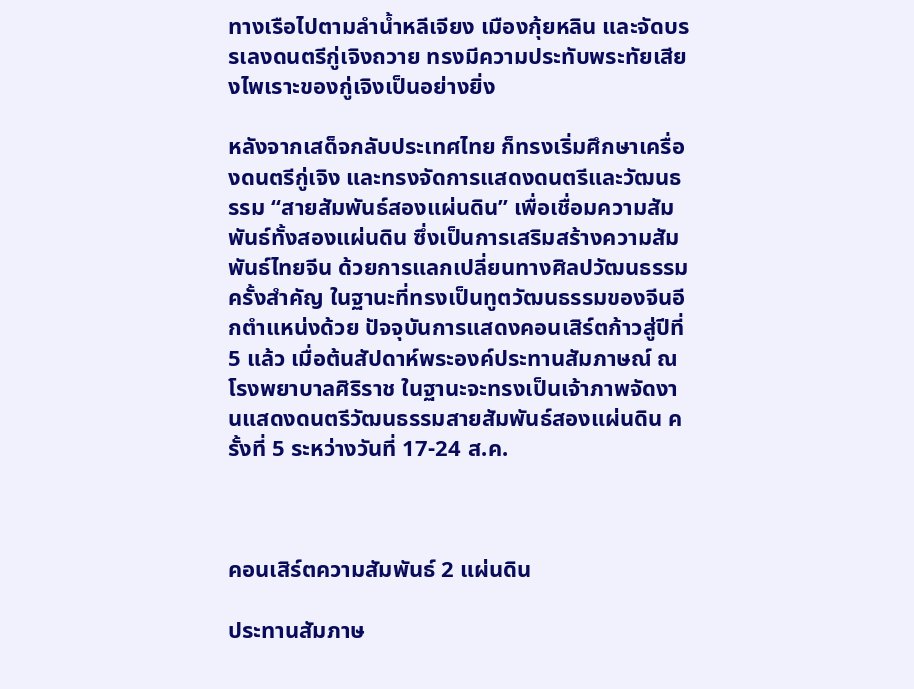ทางเรือไปตามลำน้ำหลีเจียง เมืองกุ้ยหลิน และจัดบรรเลงดนตรีกู่เจิงถวาย ทรงมีความประทับพระทัยเสียงไพเราะของกู่เจิงเป็นอย่างยิ่ง

หลังจากเสด็จกลับประเทศไทย ก็ทรงเริ่มศึกษาเครื่องดนตรีกู่เจิง และทรงจัดการแสดงดนตรีและวัฒนธรรม “สายสัมพันธ์สองแผ่นดิน” เพื่อเชื่อมความสัมพันธ์ทั้งสองแผ่นดิน ซึ่งเป็นการเสริมสร้างความสัมพันธ์ไทยจีน ด้วยการแลกเปลี่ยนทางศิลปวัฒนธรรมครั้งสำคัญ ในฐานะที่ทรงเป็นทูตวัฒนธรรมของจีนอีกตำแหน่งด้วย ปัจจุบันการแสดงคอนเสิร์ตก้าวสู่ปีที่ 5 แล้ว เมื่อต้นสัปดาห์พระองค์ประทานสัมภาษณ์ ณ โรงพยาบาลศิริราช ในฐานะจะทรงเป็นเจ้าภาพจัดงานแสดงดนตรีวัฒนธรรมสายสัมพันธ์สองแผ่นดิน ครั้งที่ 5 ระหว่างวันที่ 17-24 ส.ค.



คอนเสิร์ตความสัมพันธ์ 2 แผ่นดิน

ประทานสัมภาษ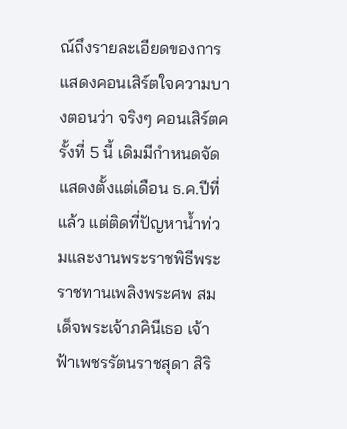ณ์ถึงรายละเอียดของการแสดงคอนเสิร์ตใจความบางตอนว่า จริงๆ คอนเสิร์ตครั้งที่ 5 นี้ เดิมมีกำหนดจัดแสดงตั้งแต่เดือน ธ.ค.ปีที่แล้ว แต่ติดที่ปัญหาน้ำท่วมและงานพระราชพิธีพระราชทานเพลิงพระศพ สมเด็จพระเจ้าภคินีเธอ เจ้าฟ้าเพชรรัตนราชสุดา สิริ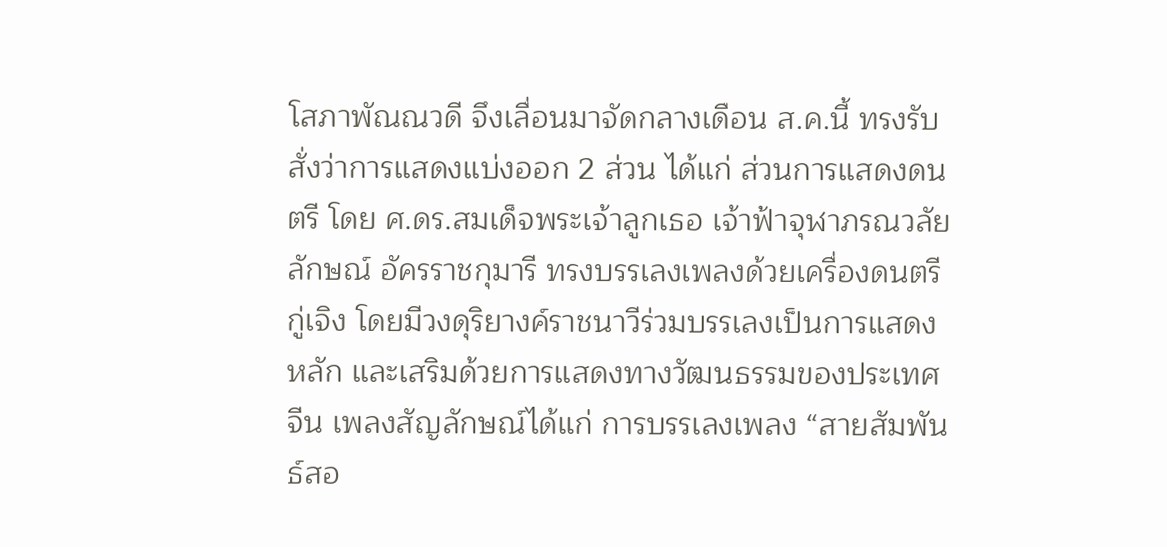โสภาพัณณวดี จึงเลื่อนมาจัดกลางเดือน ส.ค.นี้ ทรงรับสั่งว่าการแสดงแบ่งออก 2 ส่วน ได้แก่ ส่วนการแสดงดนตรี โดย ศ.ดร.สมเด็จพระเจ้าลูกเธอ เจ้าฟ้าจุฬาภรณวลัยลักษณ์ อัครราชกุมารี ทรงบรรเลงเพลงด้วยเครื่องดนตรีกู่เจิง โดยมีวงดุริยางค์ราชนาวีร่วมบรรเลงเป็นการแสดงหลัก และเสริมด้วยการแสดงทางวัฒนธรรมของประเทศจีน เพลงสัญลักษณ์ได้แก่ การบรรเลงเพลง “สายสัมพันธ์สอ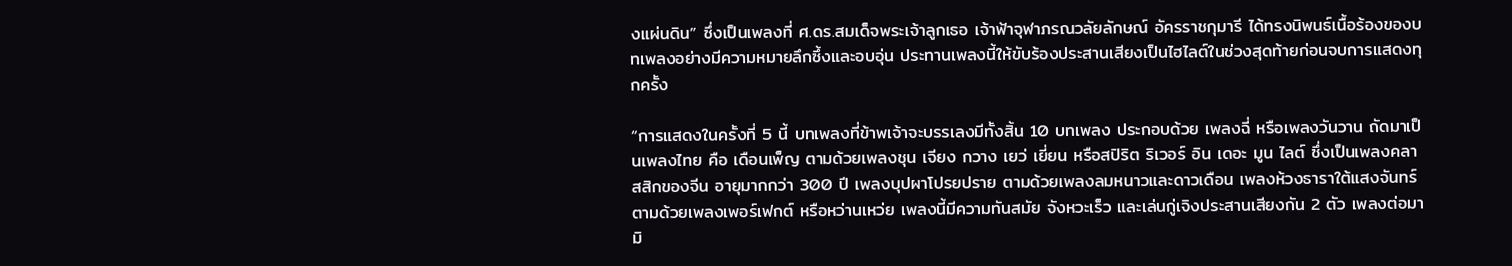งแผ่นดิน” ซึ่งเป็นเพลงที่ ศ.ดร.สมเด็จพระเจ้าลูกเธอ เจ้าฟ้าจุฬาภรณวลัยลักษณ์ อัครราชกุมารี ได้ทรงนิพนธ์เนื้อร้องของบทเพลงอย่างมีความหมายลึกซึ้งและอบอุ่น ประทานเพลงนี้ให้ขับร้องประสานเสียงเป็นไฮไลต์ในช่วงสุดท้ายก่อนจบการแสดงทุกครั้ง

“การแสดงในครั้งที่ 5 นี้ บทเพลงที่ข้าพเจ้าจะบรรเลงมีทั้งสิ้น 10 บทเพลง ประกอบด้วย เพลงฉี่ หรือเพลงวันวาน ถัดมาเป็นเพลงไทย คือ เดือนเพ็ญ ตามด้วยเพลงชุน เจียง กวาง เยว่ เยี่ยน หรือสปิริต ริเวอร์ อิน เดอะ มูน ไลต์ ซึ่งเป็นเพลงคลาสสิกของจีน อายุมากกว่า 300 ปี เพลงบุปผาโปรยปราย ตามด้วยเพลงลมหนาวและดาวเดือน เพลงห้วงธาราใต้แสงจันทร์ ตามด้วยเพลงเพอร์เฟกต์ หรือหว่านเหว่ย เพลงนี้มีความทันสมัย จังหวะเร็ว และเล่นกู่เจิงประสานเสียงกัน 2 ตัว เพลงต่อมา มิ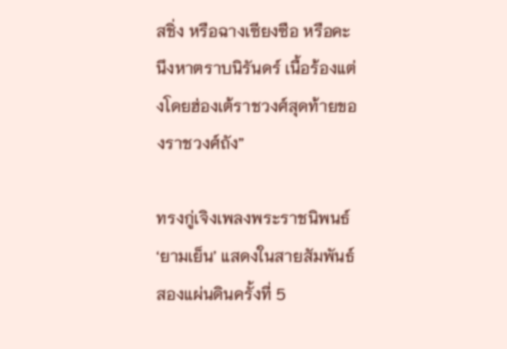สชิ่ง หรือฉางเซียงซือ หรือคะนึงหาตราบนิรันดร์ เนื้อร้องแต่งโดยฮ่องเต้ราชวงศ์สุดท้ายของราชวงศ์ถัง”

ทรงกู่เจิงเพลงพระราชนิพนธ์ ‘ยามเย็น’ แสดงในสายสัมพันธ์สองแผ่นดินครั้งที่ 5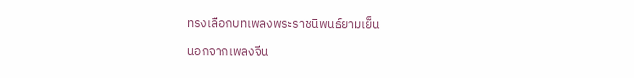ทรงเลือกบทเพลงพระราชนิพนธ์ยามเย็น

นอกจากเพลงจีน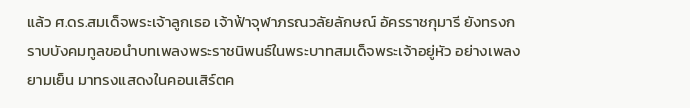แล้ว ศ.ดร.สมเด็จพระเจ้าลูกเธอ เจ้าฟ้าจุฬาภรณวลัยลักษณ์ อัครราชกุมารี ยังทรงกราบบังคมทูลขอนำบทเพลงพระราชนิพนธ์ในพระบาทสมเด็จพระเจ้าอยู่หัว อย่างเพลงยามเย็น มาทรงแสดงในคอนเสิร์ตค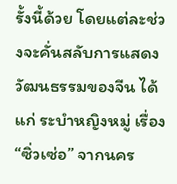รั้งนี้ด้วย โดยแต่ละช่วงจะคั่นสลับการแสดงวัฒนธรรมของจีน ได้แก่ ระบำหญิงหมู่ เรื่อง “ซิ่วเซ่อ” จากนคร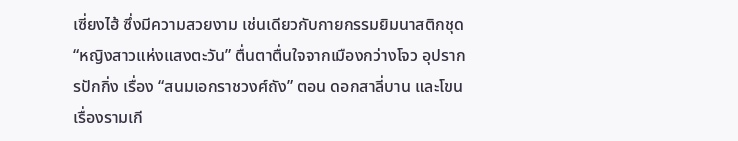เซี่ยงไฮ้ ซึ่งมีความสวยงาม เช่นเดียวกับกายกรรมยิมนาสติกชุด “หญิงสาวแห่งแสงตะวัน” ตื่นตาตื่นใจจากเมืองกว่างโจว อุปรากรปักกิ่ง เรื่อง “สนมเอกราชวงศ์ถัง” ตอน ดอกสาลี่บาน และโขนเรื่องรามเกี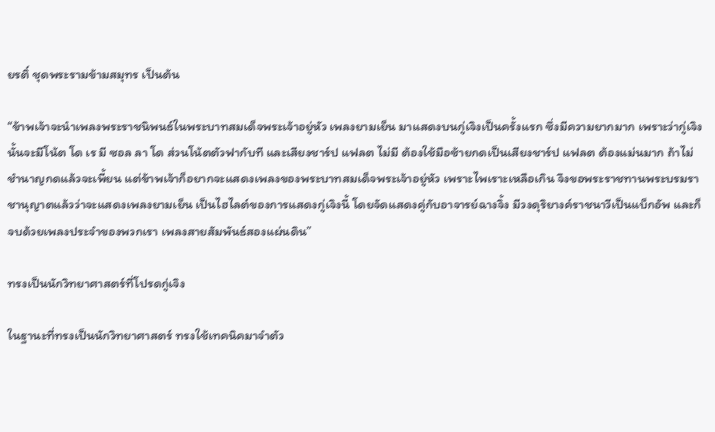ยรติ์ ชุดพระรามข้ามสมุทร เป็นต้น

“ข้าพเจ้าจะนำเพลงพระราชนิพนธ์ในพระบาทสมเด็จพระเจ้าอยู่หัว เพลงยามเย็น มาแสดงบนกู่เจิงเป็นครั้งแรก ซึ่งมีความยากมาก เพราะว่ากู่เจิงนั้นจะมีโน้ต โด เร มี ซอล ลา โด ส่วนโน้ตตัวฟากับที และเสียงชาร์ป แฟลต ไม่มี ต้องใช้มือซ้ายกดเป็นเสียงชาร์ป แฟลต ต้องแม่นมาก ถ้าไม่ชำนาญกดแล้วจะเพี้ยน แต่ข้าพเจ้าก็อยากจะแสดงเพลงของพระบาทสมเด็จพระเจ้าอยู่หัว เพราะไพเราะเหลือเกิน จึงขอพระราชทานพระบรมราชานุญาตแล้วว่าจะแสดงเพลงยามเย็น เป็นไฮไลต์ของการแสดงกู่เจิงนี้ โดยจัดแสดงคู่กับอาจารย์ฉางจิ้ง มีวงดุริยางค์ราชนาวีเป็นแบ็กอัพ และก็จบด้วยเพลงประจำของพวกเรา เพลงสายสัมพันธ์สองแผ่นดิน”

ทรงเป็นนักวิทยาศาสตร์ที่โปรดกู่เจิง

ในฐานะที่ทรงเป็นนักวิทยาศาสตร์ ทรงใช้เทคนิคมาจำตัว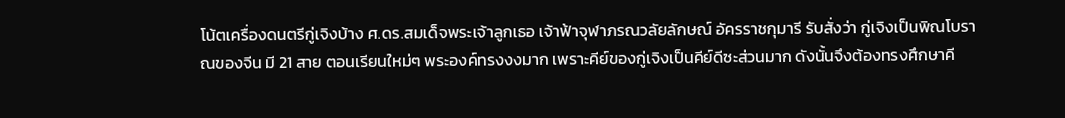โน้ตเครื่องดนตรีกู่เจิงบ้าง ศ.ดร.สมเด็จพระเจ้าลูกเธอ เจ้าฟ้าจุฬาภรณวลัยลักษณ์ อัครราชกุมารี รับสั่งว่า กู่เจิงเป็นพิณโบราณของจีน มี 21 สาย ตอนเรียนใหม่ๆ พระองค์ทรงงงมาก เพราะคีย์ของกู่เจิงเป็นคีย์ดีซะส่วนมาก ดังนั้นจึงต้องทรงศึกษาคี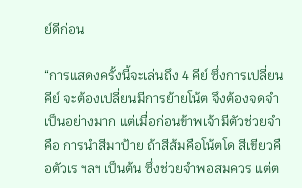ย์ดีก่อน

“การแสดงครั้งนี้จะเล่นถึง 4 คีย์ ซึ่งการเปลี่ยนคีย์ จะต้องเปลี่ยนมีการย้ายโน้ต จึงต้องจดจำเป็นอย่างมาก แต่เมื่อก่อนข้าพเจ้ามีตัวช่วยจำ คือ การนำสีมาป้าย ถ้าสีส้มคือโน้ตโด สีเขียวคือตัวเร ฯลฯ เป็นต้น ซึ่งช่วยจำพอสมควร แต่ต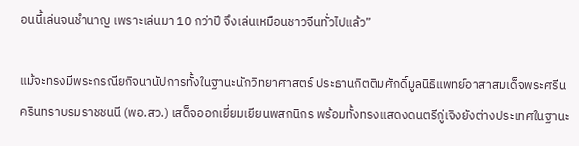อนนี้เล่นจนชำนาญ เพราะเล่นมา 10 กว่าปี จึงเล่นเหมือนชาวจีนทั่วไปแล้ว”

แม้จะทรงมีพระกรณียกิจนานัปการทั้งในฐานะนักวิทยาศาสตร์ ประธานกิตติมศักดิ์มูลนิธิแพทย์อาสาสมเด็จพระศรีนครินทราบรมราชชนนี (พอ.สว.) เสด็จออกเยี่ยมเยียนพสกนิกร พร้อมทั้งทรงแสดงดนตรีกู่เจิงยังต่างประเทศในฐานะ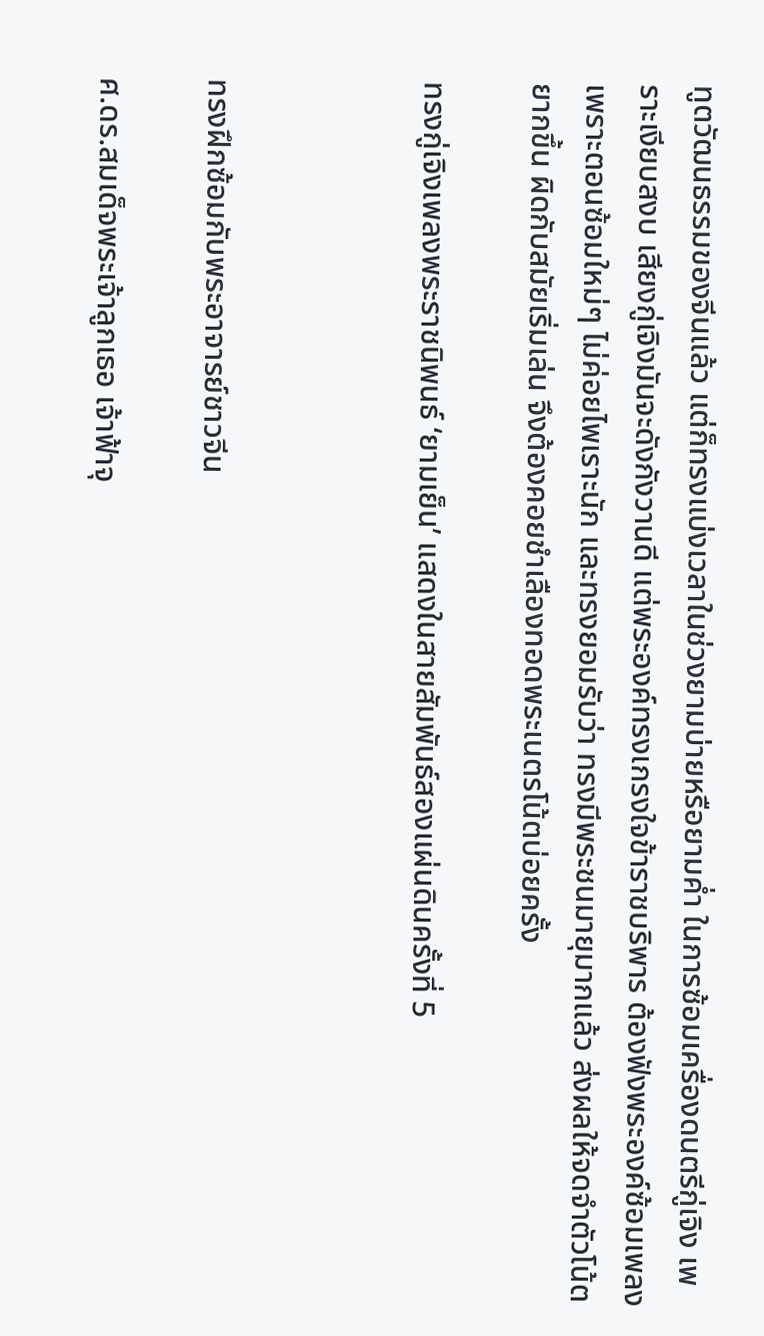ทูตวัฒนธรรมของจีนแล้ว แต่ก็ทรงแบ่งเวลาในช่วงยามบ่ายหรือยามค่ำ ในการซ้อมเครื่องดนตรีกู่เจิง เพราะเงียบสงบ เสียงกู่เจิงมันจะดังกังวานดี แต่พระองค์ทรงเกรงใจข้าราชบริพาร ต้องฟังพระองค์ซ้อมเพลง เพราะตอนซ้อมใหม่ๆ ไม่ค่อยไพเราะนัก และทรงยอมรับว่า ทรงมีพระชนมายุมากแล้ว ส่งผลให้จดจำตัวโน้ตยากขึ้น ผิดกับสมัยเริ่มเล่น จึงต้องคอยชำเลืองทอดพระเนตรโน้ตบ่อยครั้ง

ทรงกู่เจิงเพลงพระราชนิพนธ์ ‘ยามเย็น’ แสดงในสายสัมพันธ์สองแผ่นดินครั้งที่ 5



ทรงฝึกซ้อมกับพระอาจารย์ชาวจีน

ศ.ดร.สมเด็จพระเจ้าลูกเธอ เจ้าฟ้าจุ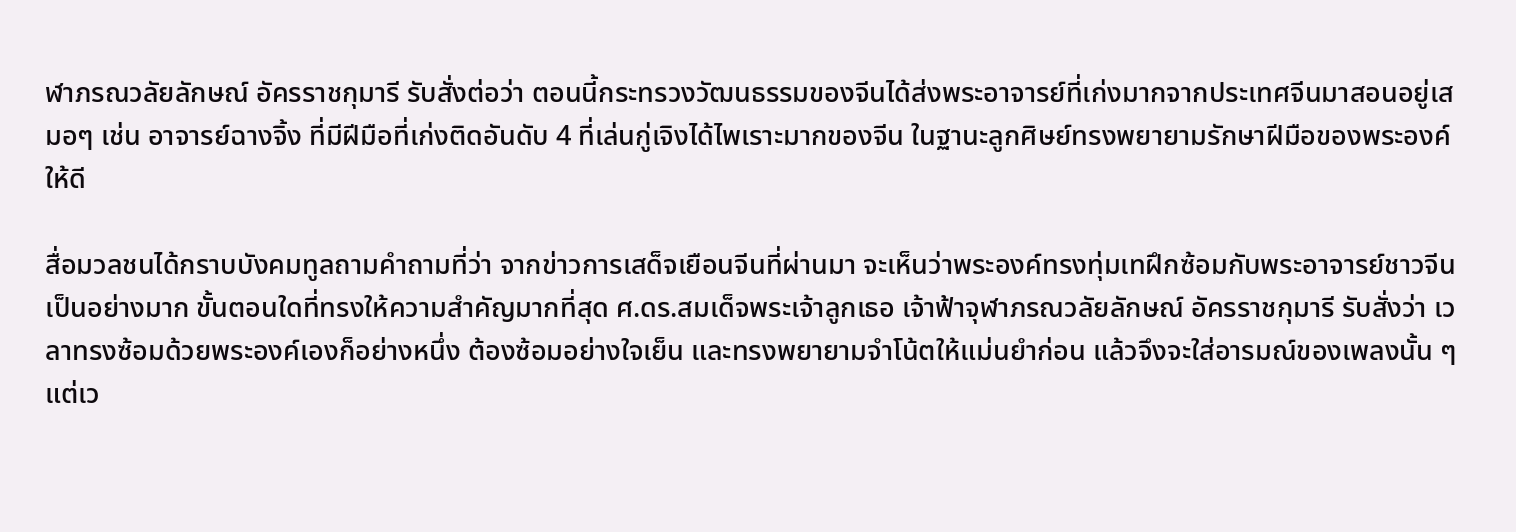ฬาภรณวลัยลักษณ์ อัครราชกุมารี รับสั่งต่อว่า ตอนนี้กระทรวงวัฒนธรรมของจีนได้ส่งพระอาจารย์ที่เก่งมากจากประเทศจีนมาสอนอยู่เสมอๆ เช่น อาจารย์ฉางจิ้ง ที่มีฝีมือที่เก่งติดอันดับ 4 ที่เล่นกู่เจิงได้ไพเราะมากของจีน ในฐานะลูกศิษย์ทรงพยายามรักษาฝีมือของพระองค์ให้ดี

สื่อมวลชนได้กราบบังคมทูลถามคำถามที่ว่า จากข่าวการเสด็จเยือนจีนที่ผ่านมา จะเห็นว่าพระองค์ทรงทุ่มเทฝึกซ้อมกับพระอาจารย์ชาวจีนเป็นอย่างมาก ขั้นตอนใดที่ทรงให้ความสำคัญมากที่สุด ศ.ดร.สมเด็จพระเจ้าลูกเธอ เจ้าฟ้าจุฬาภรณวลัยลักษณ์ อัครราชกุมารี รับสั่งว่า เวลาทรงซ้อมด้วยพระองค์เองก็อย่างหนึ่ง ต้องซ้อมอย่างใจเย็น และทรงพยายามจำโน้ตให้แม่นยำก่อน แล้วจึงจะใส่อารมณ์ของเพลงนั้น ๆ แต่เว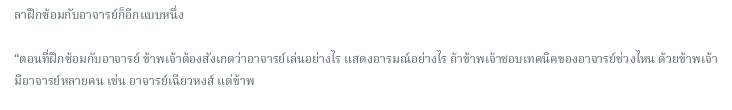ลาฝึกซ้อมกับอาจารย์ก็อีกแบบหนึ่ง

“ตอนที่ฝึกซ้อมกับอาจารย์ ข้าพเจ้าต้องสังเกตว่าอาจารย์เล่นอย่างไร แสดงอารมณ์อย่างไร ถ้าข้าพเจ้าชอบเทคนิคของอาจารย์ช่วงไหน ด้วยข้าพเจ้ามีอาจารย์หลายคน เช่น อาจารย์เฉียวหงส์ แต่ข้าพ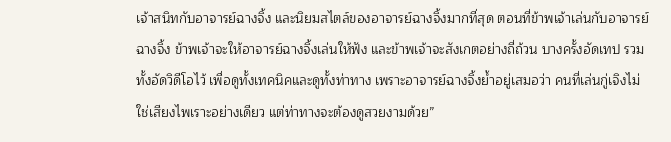เจ้าสนิทกับอาจารย์ฉางจิ้ง และนิยมสไตล์ของอาจารย์ฉางจิ้งมากที่สุด ตอนที่ข้าพเจ้าเล่นกับอาจารย์ฉางจิ้ง ข้าพเจ้าจะให้อาจารย์ฉางจิ้งเล่นให้ฟัง และข้าพเจ้าจะสังเกตอย่างถี่ถ้วน บางครั้งอัดเทป รวมทั้งอัดวิดีโอไว้ เพื่อดูทั้งเทคนิคและดูทั้งท่าทาง เพราะอาจารย์ฉางจิ้งย้ำอยู่เสมอว่า คนที่เล่นกู่เจิงไม่ใช่เสียงไพเราะอย่างเดียว แต่ท่าทางจะต้องดูสวยงามด้วย”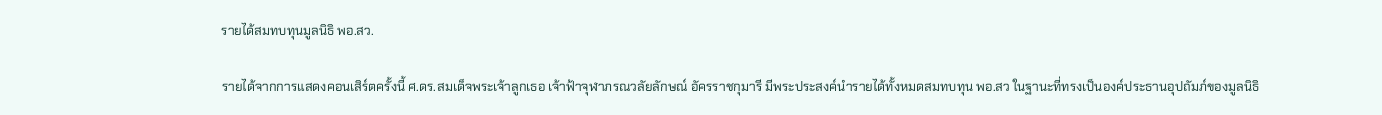รายได้สมทบทุนมูลนิธิ พอ.สว.

รายได้จากการแสดงคอนเสิร์ตครั้งนี้ ศ.ดร.สมเด็จพระเจ้าลูกเธอ เจ้าฟ้าจุฬาภรณวลัยลักษณ์ อัครราชกุมารี มีพระประสงค์นำรายได้ทั้งหมดสมทบทุน พอ.สว ในฐานะที่ทรงเป็นองค์ประธานอุปถัมภ์ของมูลนิธิ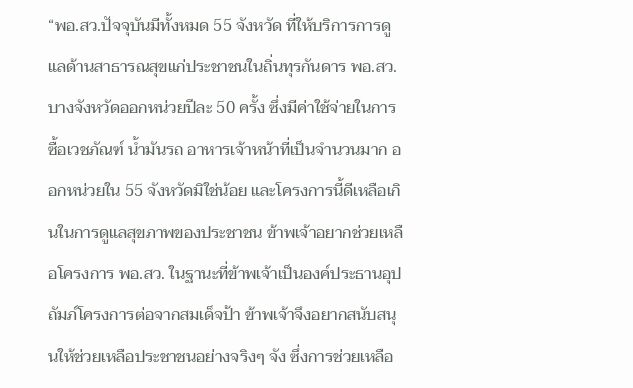“พอ.สว.ปัจจุบันมีทั้งหมด 55 จังหวัด ที่ให้บริการการดูแลด้านสาธารณสุขแก่ประชาชนในถิ่นทุรกันดาร พอ.สว.บางจังหวัดออกหน่วยปีละ 50 ครั้ง ซึ่งมีค่าใช้จ่ายในการซื้อเวชภัณฑ์ น้ำมันรถ อาหารเจ้าหน้าที่เป็นจำนวนมาก ออกหน่วยใน 55 จังหวัดมิใช่น้อย และโครงการนี้ดีเหลือเกินในการดูแลสุขภาพของประชาชน ข้าพเจ้าอยากช่วยเหลือโครงการ พอ.สว. ในฐานะที่ข้าพเจ้าเป็นองค์ประธานอุปถัมภ์โครงการต่อจากสมเด็จป้า ข้าพเจ้าจึงอยากสนับสนุนให้ช่วยเหลือประชาชนอย่างจริงๆ จัง ซึ่งการช่วยเหลือ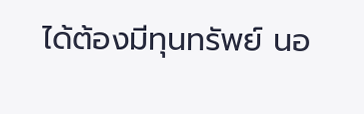ได้ต้องมีทุนทรัพย์ นอ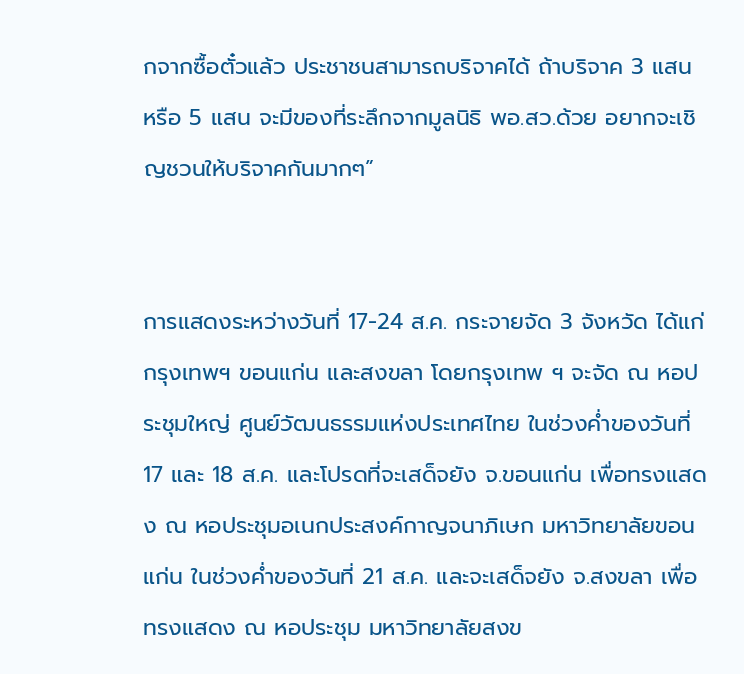กจากซื้อตั๋วแล้ว ประชาชนสามารถบริจาคได้ ถ้าบริจาค 3 แสน หรือ 5 แสน จะมีของที่ระลึกจากมูลนิธิ พอ.สว.ด้วย อยากจะเชิญชวนให้บริจาคกันมากๆ”


การแสดงระหว่างวันที่ 17-24 ส.ค. กระจายจัด 3 จังหวัด ได้แก่ กรุงเทพฯ ขอนแก่น และสงขลา โดยกรุงเทพ ฯ จะจัด ณ หอประชุมใหญ่ ศูนย์วัฒนธรรมแห่งประเทศไทย ในช่วงค่ำของวันที่ 17 และ 18 ส.ค. และโปรดที่จะเสด็จยัง จ.ขอนแก่น เพื่อทรงแสดง ณ หอประชุมอเนกประสงค์กาญจนาภิเษก มหาวิทยาลัยขอนแก่น ในช่วงค่ำของวันที่ 21 ส.ค. และจะเสด็จยัง จ.สงขลา เพื่อทรงแสดง ณ หอประชุม มหาวิทยาลัยสงข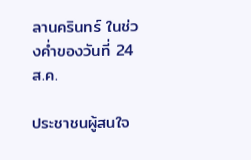ลานครินทร์ ในช่วงค่ำของวันที่ 24 ส.ค.

ประชาชนผู้สนใจ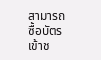สามารถซื้อบัตรเข้าช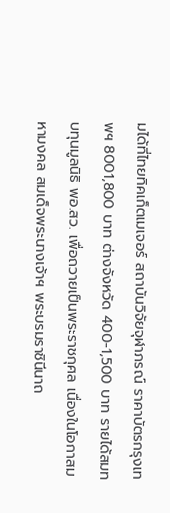มได้ที่ไทยทิคเก็ตเมเจอร์ สถาบันวิจัยจุฬาภรณ์ ราคาบัตรกรุงเทพฯ 8001,800 บาท ต่างจังหวัด 400-1,500 บาท รายได้สมทบทุนมูลนิธิ พอ.สว. เพื่อถวายเป็นพระราชกุศล เนื่องในโอกาสมหามงคล สมเด็จพระนางเจ้าฯ พระบรมราชินีนาถ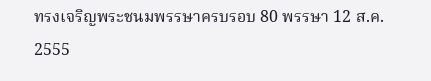ทรงเจริญพระชนมพรรษาครบรอบ 80 พรรษา 12 ส.ค. 2555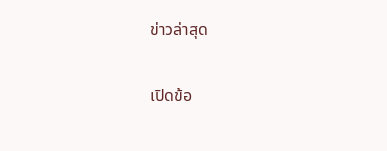ข่าวล่าสุด

เปิดข้อ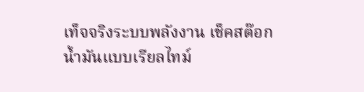เท็จจริงระบบพลังงาน เช็คสต๊อกน้ำมันแบบเรียลไทม์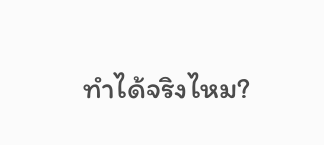ทำได้จริงไหม?